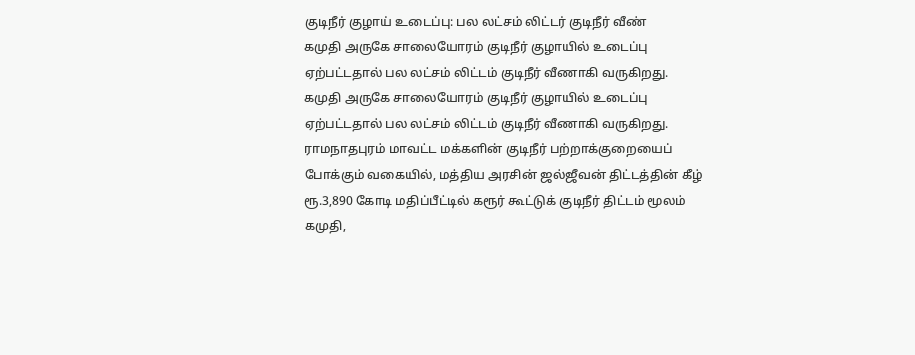குடிநீர் குழாய் உடைப்பு: பல லட்சம் லிட்டர் குடிநீர் வீண்
கமுதி அருகே சாலையோரம் குடிநீர் குழாயில் உடைப்பு ஏற்பட்டதால் பல லட்சம் லிட்டம் குடிநீர் வீணாகி வருகிறது.
கமுதி அருகே சாலையோரம் குடிநீர் குழாயில் உடைப்பு ஏற்பட்டதால் பல லட்சம் லிட்டம் குடிநீர் வீணாகி வருகிறது.
ராமநாதபுரம் மாவட்ட மக்களின் குடிநீர் பற்றாக்குறையைப் போக்கும் வகையில், மத்திய அரசின் ஜல்ஜீவன் திட்டத்தின் கீழ் ரூ.3,890 கோடி மதிப்பீட்டில் கரூர் கூட்டுக் குடிநீர் திட்டம் மூலம் கமுதி,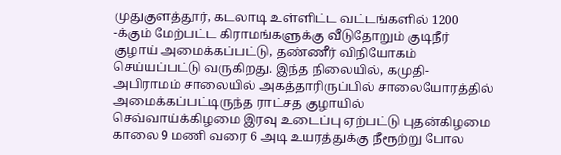முதுகுளத்தூர், கடலாடி உள்ளிட்ட வட்டங்களில் 1200 -க்கும் மேற்பட்ட கிராமங்களுக்கு வீடுதோறும் குடிநீர் குழாய் அமைக்கப்பட்டு, தண்ணீர் விநியோகம் செய்யப்பட்டு வருகிறது. இந்த நிலையில், கமுதி-அபிராமம் சாலையில் அகத்தாரிருப்பில் சாலையோரத்தில் அமைக்கப்பட்டிருந்த ராட்சத குழாயில் செவ்வாய்க்கிழமை இரவு உடைப்பு ஏற்பட்டு புதன்கிழமை காலை 9 மணி வரை 6 அடி உயரத்துக்கு நீரூற்று போல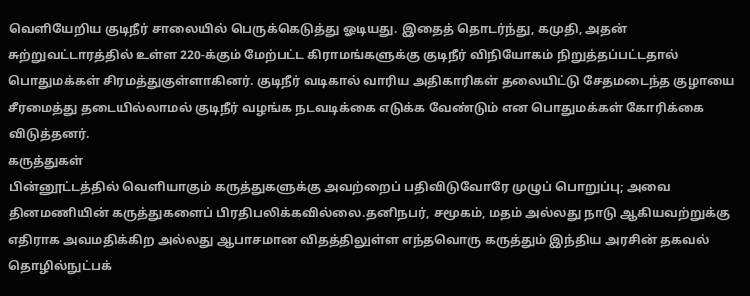வெளியேறிய குடிநீர் சாலையில் பெருக்கெடுத்து ஓடியது. இதைத் தொடர்ந்து, கமுதி, அதன் சுற்றுவட்டாரத்தில் உள்ள 220-க்கும் மேற்பட்ட கிராமங்களுக்கு குடிநீர் விநியோகம் நிறுத்தப்பட்டதால் பொதுமக்கள் சிரமத்துகுள்ளாகினர். குடிநீர் வடிகால் வாரிய அதிகாரிகள் தலையிட்டு சேதமடைந்த குழாயை சீரமைத்து தடையில்லாமல் குடிநீர் வழங்க நடவடிக்கை எடுக்க வேண்டும் என பொதுமக்கள் கோரிக்கை விடுத்தனர்.
கருத்துகள்
பின்னூட்டத்தில் வெளியாகும் கருத்துகளுக்கு அவற்றைப் பதிவிடுவோரே முழுப் பொறுப்பு; அவை தினமணியின் கருத்துகளைப் பிரதிபலிக்கவில்லை.தனிநபர், சமூகம், மதம் அல்லது நாடு ஆகியவற்றுக்கு எதிராக அவமதிக்கிற அல்லது ஆபாசமான விதத்திலுள்ள எந்தவொரு கருத்தும் இந்திய அரசின் தகவல் தொழில்நுட்பக்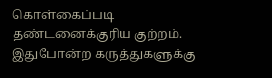கொள்கைப்படி தண்டனைக்குரிய குற்றம். இதுபோன்ற கருத்துகளுக்கு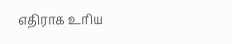எதிராக உரிய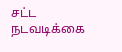சட்ட நடவடிக்கை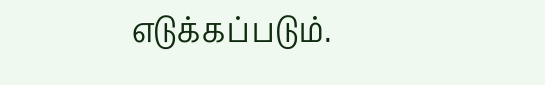எடுக்கப்படும்.